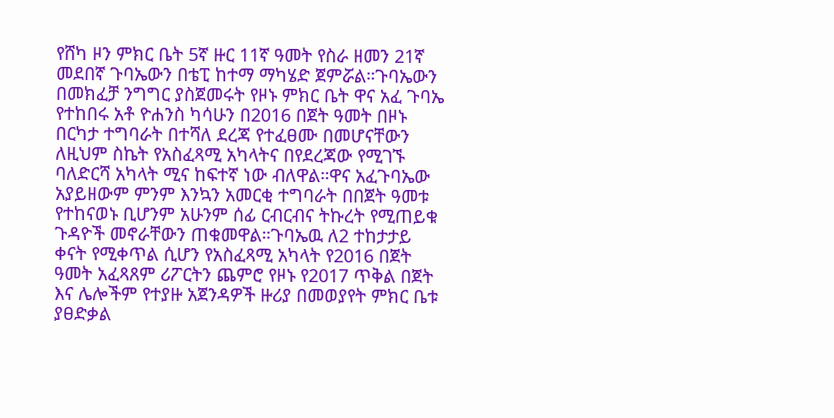የሸካ ዞን ምክር ቤት 5ኛ ዙር 11ኛ ዓመት የስራ ዘመን 21ኛ መደበኛ ጉባኤውን በቴፒ ከተማ ማካሄድ ጀምሯል።ጉባኤውን በመክፈቻ ንግግር ያስጀመሩት የዞኑ ምክር ቤት ዋና አፈ ጉባኤ የተከበሩ አቶ ዮሐንስ ካሳሁን በ2016 በጀት ዓመት በዞኑ በርካታ ተግባራት በተሻለ ደረጃ የተፈፀሙ በመሆናቸውን ለዚህም ስኬት የአስፈጻሚ አካላትና በየደረጃው የሚገኙ ባለድርሻ አካላት ሚና ከፍተኛ ነው ብለዋል።ዋና አፈጉባኤው አያይዘውም ምንም እንኳን አመርቂ ተግባራት በበጀት ዓመቱ የተከናወኑ ቢሆንም አሁንም ሰፊ ርብርብና ትኩረት የሚጠይቁ ጉዳዮች መኖራቸውን ጠቁመዋል።ጉባኤዉ ለ2 ተከታታይ ቀናት የሚቀጥል ሲሆን የአስፈጻሚ አካላት የ2016 በጀት ዓመት አፈጻጸም ሪፖርትን ጨምሮ የዞኑ የ2017 ጥቅል በጀት እና ሌሎችም የተያዙ አጀንዳዎች ዙሪያ በመወያየት ምክር ቤቱ ያፀድቃል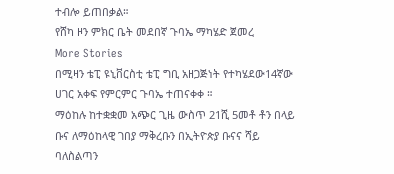ተብሎ ይጠበቃል።
የሸካ ዞን ምክር ቤት መደበኛ ጉባኤ ማካሄድ ጀመረ
More Stories
በሚዛን ቴፒ ዩኒቨርስቲ ቴፒ ግቢ አዘጋጅነት የተካሄደው14ኛው ሀገር አቀፍ የምርምር ጉባኤ ተጠናቀቀ ።
ማዕከሉ ከተቋቋመ አጭር ጊዜ ውስጥ 21ሺ 5መቶ ቶን በላይ ቡና ለማዕከላዊ ገበያ ማቅረቡን በኢትዮጵያ ቡናና ሻይ ባለስልጣን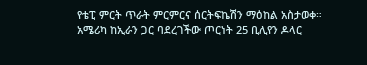የቴፒ ምርት ጥራት ምርምርና ሰርትፍኬሽን ማዕከል አስታወቀ።
አሜሪካ ከኢራን ጋር ባደረገችው ጦርነት 25 ቢሊየን ዶላር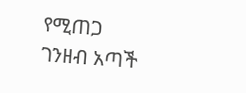የሚጠጋ ገንዘብ አጣች